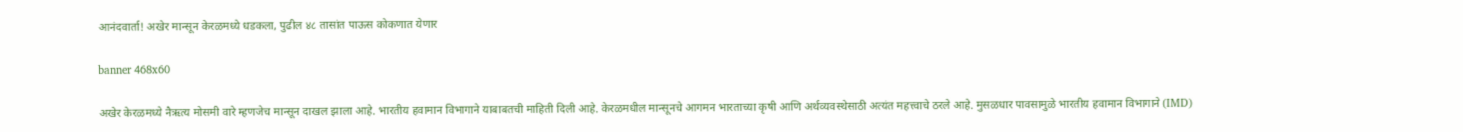आनंदवार्ता! अखेर मान्सून केरळमध्ये धडकला, पुढील ४८ तासांत पाऊस कोकणात येणार

banner 468x60

अखेर केरळमध्ये नैऋत्य मोसमी वारे म्हणजेच मान्सून दाखल झाला आहे. भारतीय हवामान विभागाने याबाबतची माहिती दिली आहे. केरळमधील मान्सूनचे आगमन भारताच्या कृषी आणि अर्थव्यवस्थेसाठी अत्यंत महत्त्वाचे ठरले आहे. मुसळधार पावसामुळे भारतीय हवामान विभागाने (IMD)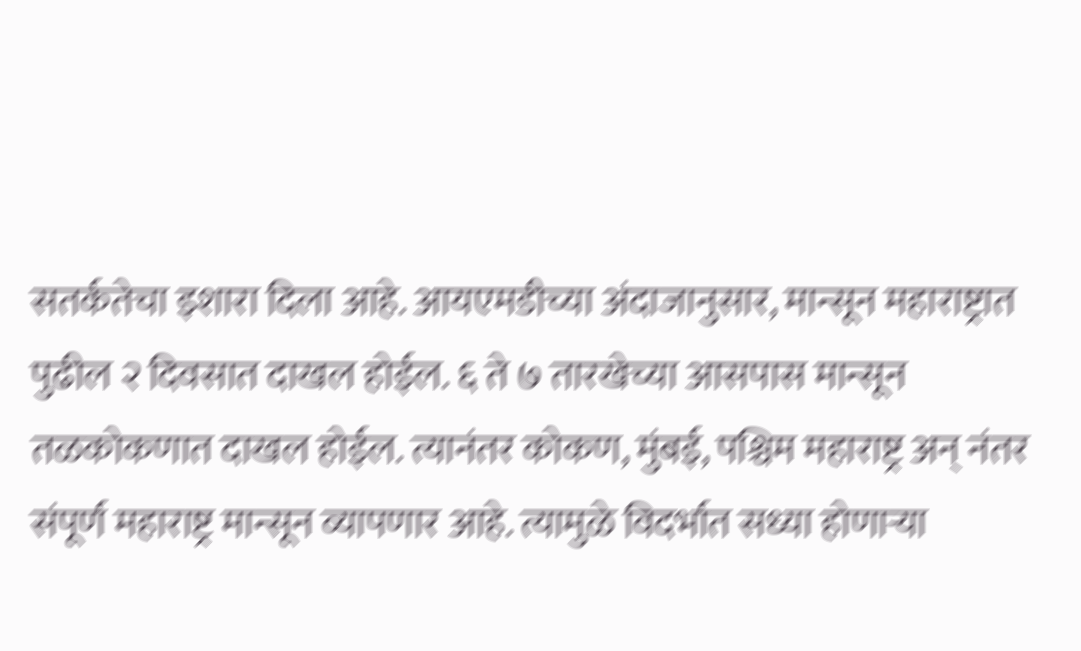सतर्कतेचा इशारा दिला आहे. आयएमडीच्या अंदाजानुसार, मान्सून महाराष्ट्रात पुढील २ दिवसात दाखल होईल. ६ ते ७ तारखेच्या आसपास मान्सून तळकोकणात दाखल होईल. त्यानंतर कोकण, मुंबई, पश्चिम महाराष्ट्र अन् नंतर संपूर्ण महाराष्ट्र मान्सून व्यापणार आहे. त्यामुळे विदर्भात सध्या होणाऱ्या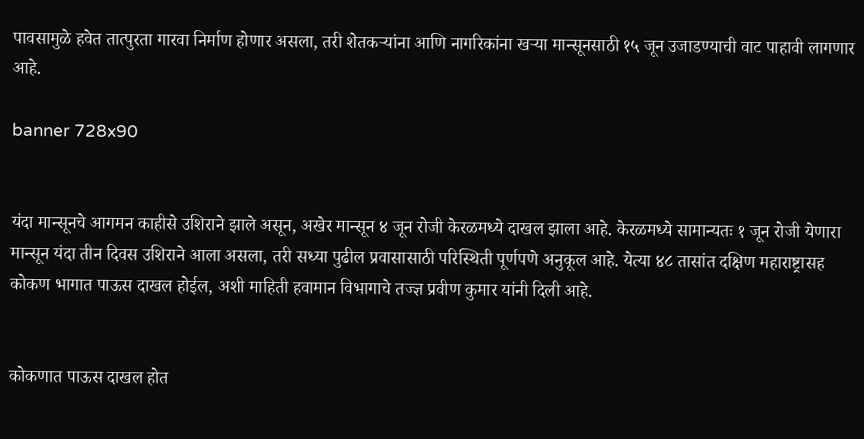पावसामुळे हवेत तात्पुरता गारवा निर्माण होणार असला, तरी शेतकऱ्यांना आणि नागरिकांना खऱ्या मान्सूनसाठी १५ जून उजाडण्याची वाट पाहावी लागणार आहे.

banner 728x90


यंदा मान्सूनचे आगमन काहीसे उशिराने झाले असून, अखेर मान्सून ४ जून रोजी केरळमध्ये दाखल झाला आहे. केरळमध्ये सामान्यतः १ जून रोजी येणारा मान्सून यंदा तीन दिवस उशिराने आला असला, तरी सध्या पुढील प्रवासासाठी परिस्थिती पूर्णपणे अनुकूल आहे. येत्या ४८ तासांत दक्षिण महाराष्ट्रासह कोकण भागात पाऊस दाखल होईल, अशी माहिती हवामान विभागाचे तज्ज्ञ प्रवीण कुमार यांनी दिली आहे.


कोकणात पाऊस दाखल होत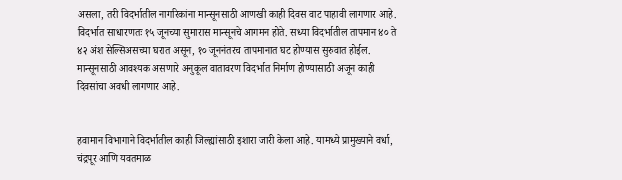असला, तरी विदर्भातील नागरिकांना मान्सूनसाठी आणखी काही दिवस वाट पाहावी लागणार आहे. विदर्भात साधारणतः १५ जूनच्या सुमारास मान्सूनचे आगमन होते. सध्या विदर्भातील तापमान ४० ते ४२ अंश सेल्सिअसच्या घरात असून, १० जूननंतरच तापमानात घट होण्यास सुरुवात होईल. मान्सूनसाठी आवश्यक असणारे अनुकूल वातावरण विदर्भात निर्माण होण्यासाठी अजून काही दिवसांचा अवधी लागणार आहे.


हवामान विभागाने विदर्भातील काही जिल्ह्यांसाठी इशारा जारी केला आहे. यामध्ये प्रामुख्याने वर्धा, चंद्रपूर आणि यवतमाळ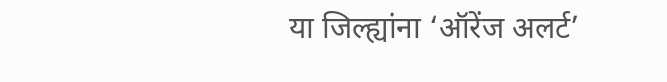या जिल्ह्यांना ‘ऑरेंज अलर्ट’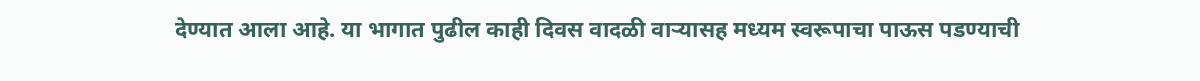देण्यात आला आहे. या भागात पुढील काही दिवस वादळी वाऱ्यासह मध्यम स्वरूपाचा पाऊस पडण्याची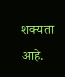शक्यता आहे.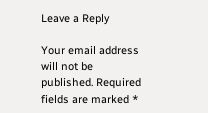Leave a Reply

Your email address will not be published. Required fields are marked *